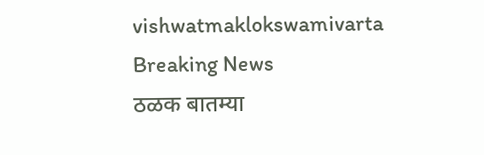vishwatmaklokswamivarta
Breaking News
ठळक बातम्या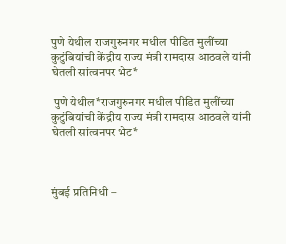पुणे येथील राजगुरुनगर मधील पीडित मुलींच्या कुटुंबियांची केंद्रीय राज्य मंत्री रामदास आठवले यांनी घेतली सांत्वनपर भेट*

 पुणे येथील*राजगुरुनगर मधील पीडित मुलींच्या कुटुंबियांची केंद्रीय राज्य मंत्री रामदास आठवले यांनी घेतली सांत्वनपर भेट*



मुंबई प्रतिनिधी –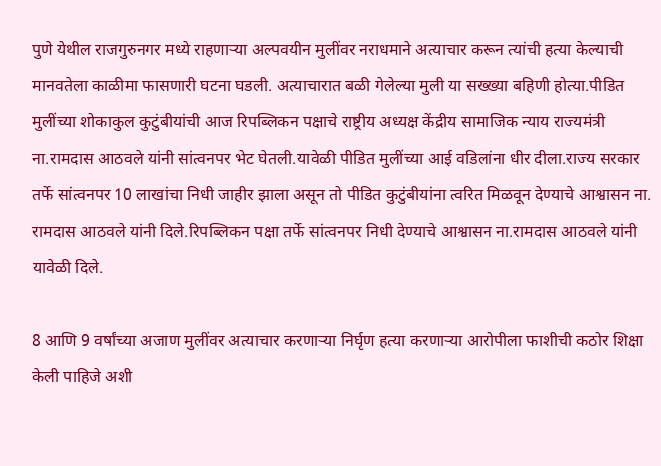पुणे येथील राजगुरुनगर मध्ये राहणाऱ्या अल्पवयीन मुलींवर नराधमाने अत्याचार करून त्यांची हत्या केल्याची मानवतेला काळीमा फासणारी घटना घडली. अत्याचारात बळी गेलेल्या मुली या सख्ख्या बहिणी होत्या.पीडित मुलींच्या शोकाकुल कुटुंबीयांची आज रिपब्लिकन पक्षाचे राष्ट्रीय अध्यक्ष केंद्रीय सामाजिक न्याय राज्यमंत्री ना.रामदास आठवले यांनी सांत्वनपर भेट घेतली.यावेळी पीडित मुलींच्या आई वडिलांना धीर दीला.राज्य सरकार तर्फे सांत्वनपर 10 लाखांचा निधी जाहीर झाला असून तो पीडित कुटुंबीयांना त्वरित मिळवून देण्याचे आश्वासन ना. रामदास आठवले यांनी दिले.रिपब्लिकन पक्षा तर्फे सांत्वनपर निधी देण्याचे आश्वासन ना.रामदास आठवले यांनी यावेळी दिले.

8 आणि 9 वर्षांच्या अजाण मुलींवर अत्याचार करणाऱ्या निर्घृण हत्या करणाऱ्या आरोपीला फाशीची कठोर शिक्षा केली पाहिजे अशी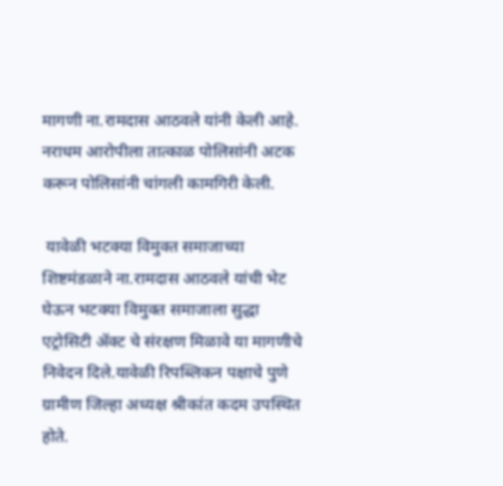मागणी ना.रामदास आठवले यांनी केली आहे. नराधम आरोपीला तात्काळ पोलिसांनी अटक करून पोलिसांनी चांगली कामगिरी केली.

 यावेळी भटक्या विमुक्त समाजाच्या शिष्टमंडळाने ना.रामदास आठवले यांची भेट घेऊन भटक्या विमुक्त समाजाला सुद्धा एट्रोसिटी ॲक्ट चे संरक्षण मिळावे या मागणीचे निवेदन दिले.यावेळी रिपब्लिकन पक्षाचे पुणे ग्रामीण जिल्हा अध्यक्ष श्रीकांत कदम उपस्थित होते.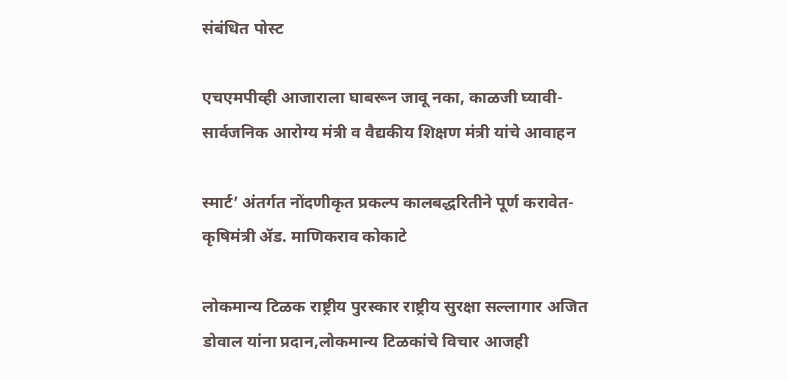संबंधित पोस्ट

एचएमपीव्ही आजाराला घाबरून जावू नका, काळजी घ्यावी-सार्वजनिक आरोग्य मंत्री व वैद्यकीय शिक्षण मंत्री यांचे आवाहन

स्मार्ट’ अंतर्गत नोंदणीकृत प्रकल्प कालबद्धरितीने पूर्ण करावेत- कृषिमंत्री ॲड. माणिकराव कोकाटे

लोकमान्य टिळक राष्ट्रीय पुरस्कार राष्ट्रीय सुरक्षा सल्लागार अजित डोवाल यांना प्रदान,लोकमान्य टिळकांचे विचार आजही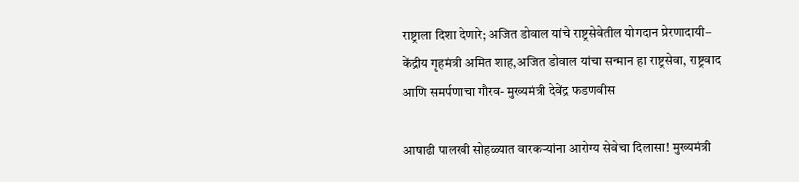राष्ट्राला दिशा देणारे; अजित डोवाल यांचे राष्ट्रसेवेतील योगदान प्रेरणादायी– केंद्रीय गृहमंत्री अमित शाह,अजित डोवाल यांचा सन्मान हा राष्ट्रसेवा, राष्ट्रवाद आणि समर्पणाचा गौरव- मुख्यमंत्री देवेंद्र फडणवीस

आषाढी पालखी सोहळ्यात वारकऱ्यांना आरोग्य सेवेचा दिलासा! मुख्यमंत्री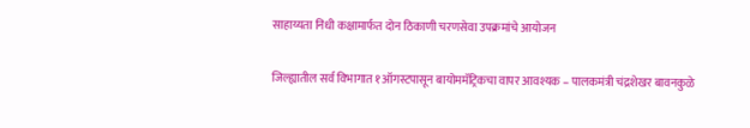साहाय्यता निधी कक्षामार्फत दोन ठिकाणी चरणसेवा उपक्रमांचे आयोजन

जिल्ह्यातील सर्व विभागात १ऑगस्टपासून बायोममॅट्रिकचा वापर आवश्यक – पालकमंत्री चंद्रशेखर बावनकुळे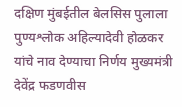दक्षिण मुंबईतील बेलसिस पुलाला पुण्यश्लोक अहिल्यादेवी होळकर यांचे नाव देण्याचा निर्णय मुख्यमंत्री देवेंद्र फडणवीस